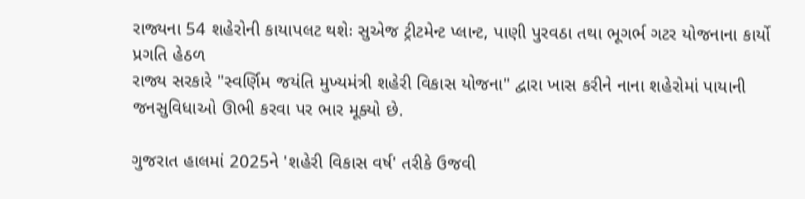રાજ્યના 54 શહેરોની કાયાપલટ થશેઃ સુએજ ટ્રીટમેન્ટ પ્લાન્ટ, પાણી પુરવઠા તથા ભૂગર્ભ ગટર યોજનાના કાર્યો પ્રગતિ હેઠળ
રાજ્ય સરકારે "સ્વર્ણિમ જયંતિ મુખ્યમંત્રી શહેરી વિકાસ યોજના" દ્વારા ખાસ કરીને નાના શહેરોમાં પાયાની જનસુવિધાઓ ઊભી કરવા પર ભાર મૂક્યો છે.

ગુજરાત હાલમાં 2025ને 'શહેરી વિકાસ વર્ષ' તરીકે ઉજવી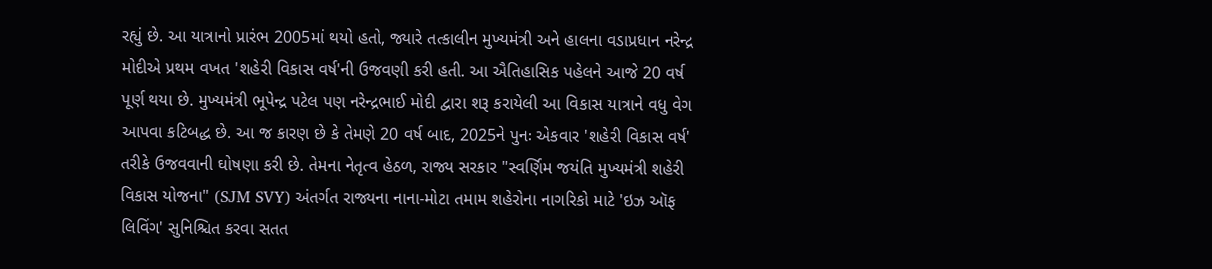રહ્યું છે. આ યાત્રાનો પ્રારંભ 2005માં થયો હતો, જ્યારે તત્કાલીન મુખ્યમંત્રી અને હાલના વડાપ્રધાન નરેન્દ્ર મોદીએ પ્રથમ વખત 'શહેરી વિકાસ વર્ષ'ની ઉજવણી કરી હતી. આ ઐતિહાસિક પહેલને આજે 20 વર્ષ પૂર્ણ થયા છે. મુખ્યમંત્રી ભૂપેન્દ્ર પટેલ પણ નરેન્દ્રભાઈ મોદી દ્વારા શરૂ કરાયેલી આ વિકાસ યાત્રાને વધુ વેગ આપવા કટિબદ્ધ છે. આ જ કારણ છે કે તેમણે 20 વર્ષ બાદ, 2025ને પુનઃ એકવાર 'શહેરી વિકાસ વર્ષ' તરીકે ઉજવવાની ઘોષણા કરી છે. તેમના નેતૃત્વ હેઠળ, રાજ્ય સરકાર "સ્વર્ણિમ જયંતિ મુખ્યમંત્રી શહેરી વિકાસ યોજના" (SJM SVY) અંતર્ગત રાજ્યના નાના-મોટા તમામ શહેરોના નાગરિકો માટે 'ઇઝ ઑફ લિવિંગ' સુનિશ્ચિત કરવા સતત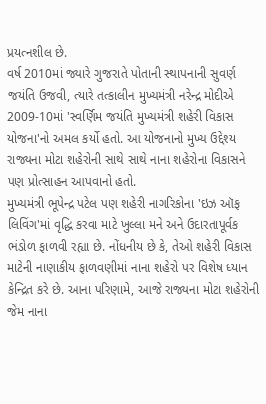પ્રયત્નશીલ છે.
વર્ષ 2010માં જ્યારે ગુજરાતે પોતાની સ્થાપનાની સુવર્ણ જયંતિ ઉજવી, ત્યારે તત્કાલીન મુખ્યમંત્રી નરેન્દ્ર મોદીએ 2009-10માં 'સ્વર્ણિમ જયંતિ મુખ્યમંત્રી શહેરી વિકાસ યોજના'નો અમલ કર્યો હતો. આ યોજનાનો મુખ્ય ઉદ્દેશ્ય રાજ્યના મોટા શહેરોની સાથે સાથે નાના શહેરોના વિકાસને પણ પ્રોત્સાહન આપવાનો હતો.
મુખ્યમંત્રી ભૂપેન્દ્ર પટેલ પણ શહેરી નાગરિકોના 'ઇઝ ઑફ લિવિંગ'માં વૃદ્ધિ કરવા માટે ખુલ્લા મને અને ઉદારતાપૂર્વક ભંડોળ ફાળવી રહ્યા છે. નોંધનીય છે કે, તેઓ શહેરી વિકાસ માટેની નાણાકીય ફાળવણીમાં નાના શહેરો પર વિશેષ ધ્યાન કેન્દ્રિત કરે છે. આના પરિણામે, આજે રાજ્યના મોટા શહેરોની જેમ નાના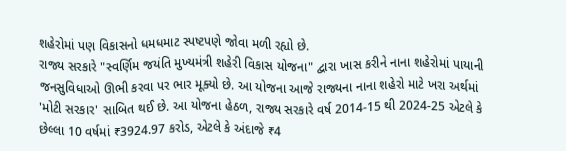શહેરોમાં પણ વિકાસનો ધમધમાટ સ્પષ્ટપણે જોવા મળી રહ્યો છે.
રાજ્ય સરકારે "સ્વર્ણિમ જયંતિ મુખ્યમંત્રી શહેરી વિકાસ યોજના" દ્વારા ખાસ કરીને નાના શહેરોમાં પાયાની જનસુવિધાઓ ઊભી કરવા પર ભાર મૂક્યો છે. આ યોજના આજે રાજ્યના નાના શહેરો માટે ખરા અર્થમાં 'મોટી સરકાર' સાબિત થઈ છે. આ યોજના હેઠળ, રાજ્ય સરકારે વર્ષ 2014-15 થી 2024-25 એટલે કે છેલ્લા 10 વર્ષમાં ₹3924.97 કરોડ, એટલે કે અંદાજે ₹4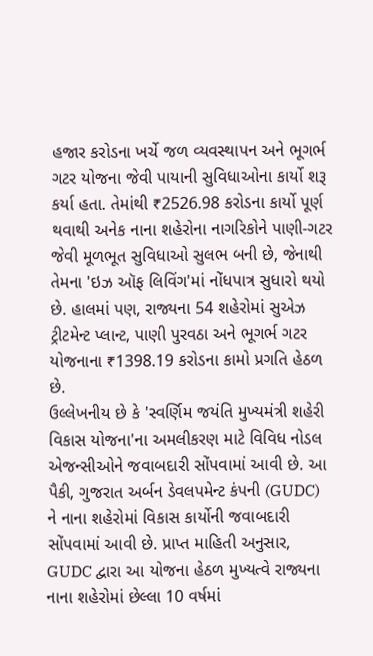હજાર કરોડના ખર્ચે જળ વ્યવસ્થાપન અને ભૂગર્ભ ગટર યોજના જેવી પાયાની સુવિધાઓના કાર્યો શરૂ કર્યા હતા. તેમાંથી ₹2526.98 કરોડના કાર્યો પૂર્ણ થવાથી અનેક નાના શહેરોના નાગરિકોને પાણી-ગટર જેવી મૂળભૂત સુવિધાઓ સુલભ બની છે, જેનાથી તેમના 'ઇઝ ઑફ લિવિંગ'માં નોંધપાત્ર સુધારો થયો છે. હાલમાં પણ, રાજ્યના 54 શહેરોમાં સુએઝ ટ્રીટમેન્ટ પ્લાન્ટ, પાણી પુરવઠા અને ભૂગર્ભ ગટર યોજનાના ₹1398.19 કરોડના કામો પ્રગતિ હેઠળ છે.
ઉલ્લેખનીય છે કે 'સ્વર્ણિમ જયંતિ મુખ્યમંત્રી શહેરી વિકાસ યોજના'ના અમલીકરણ માટે વિવિધ નોડલ એજન્સીઓને જવાબદારી સોંપવામાં આવી છે. આ પૈકી, ગુજરાત અર્બન ડેવલપમેન્ટ કંપની (GUDC) ને નાના શહેરોમાં વિકાસ કાર્યોની જવાબદારી સોંપવામાં આવી છે. પ્રાપ્ત માહિતી અનુસાર, GUDC દ્વારા આ યોજના હેઠળ મુખ્યત્વે રાજ્યના નાના શહેરોમાં છેલ્લા 10 વર્ષમાં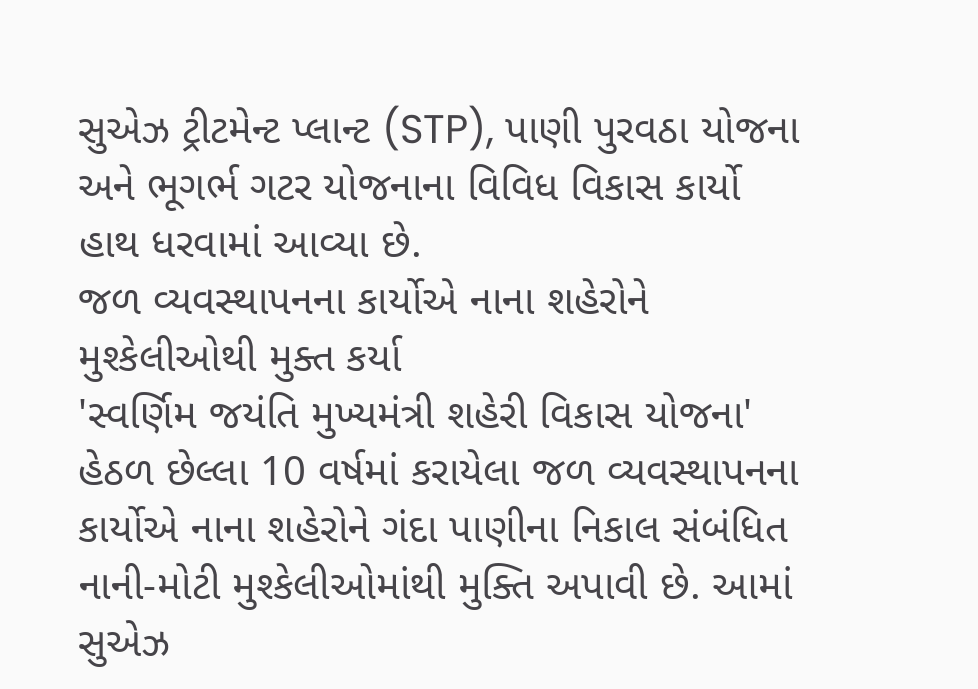સુએઝ ટ્રીટમેન્ટ પ્લાન્ટ (STP), પાણી પુરવઠા યોજના અને ભૂગર્ભ ગટર યોજનાના વિવિધ વિકાસ કાર્યો હાથ ધરવામાં આવ્યા છે.
જળ વ્યવસ્થાપનના કાર્યોએ નાના શહેરોને મુશ્કેલીઓથી મુક્ત કર્યા
'સ્વર્ણિમ જયંતિ મુખ્યમંત્રી શહેરી વિકાસ યોજના' હેઠળ છેલ્લા 10 વર્ષમાં કરાયેલા જળ વ્યવસ્થાપનના કાર્યોએ નાના શહેરોને ગંદા પાણીના નિકાલ સંબંધિત નાની-મોટી મુશ્કેલીઓમાંથી મુક્તિ અપાવી છે. આમાં સુએઝ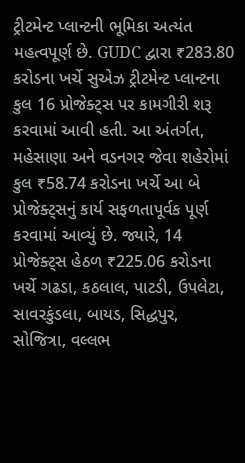ટ્રીટમેન્ટ પ્લાન્ટની ભૂમિકા અત્યંત મહત્વપૂર્ણ છે. GUDC દ્વારા ₹283.80 કરોડના ખર્ચે સુએઝ ટ્રીટમેન્ટ પ્લાન્ટના કુલ 16 પ્રોજેક્ટ્સ પર કામગીરી શરૂ કરવામાં આવી હતી. આ અંતર્ગત, મહેસાણા અને વડનગર જેવા શહેરોમાં કુલ ₹58.74 કરોડના ખર્ચે આ બે પ્રોજેક્ટ્સનું કાર્ય સફળતાપૂર્વક પૂર્ણ કરવામાં આવ્યું છે. જ્યારે, 14 પ્રોજેક્ટ્સ હેઠળ ₹225.06 કરોડના ખર્ચે ગઢડા, કઠલાલ, પાટડી, ઉપલેટા, સાવરકુંડલા, બાયડ, સિદ્ધપુર, સોજિત્રા, વલ્લભ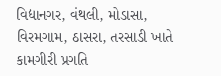વિદ્યાનગર, વંથલી, મોડાસા, વિરમગામ, ઠાસરા, તરસાડી ખાતે કામગીરી પ્રગતિ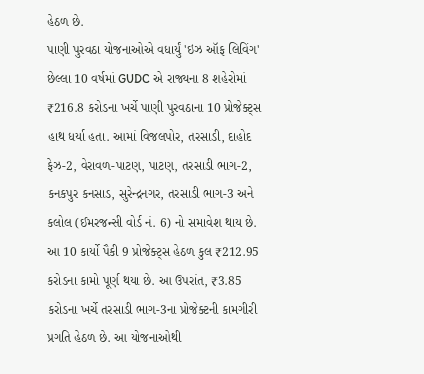હેઠળ છે.
પાણી પુરવઠા યોજનાઓએ વધાર્યું 'ઇઝ ઑફ લિવિંગ'
છેલ્લા 10 વર્ષમાં GUDC એ રાજ્યના 8 શહેરોમાં ₹216.8 કરોડના ખર્ચે પાણી પુરવઠાના 10 પ્રોજેક્ટ્સ હાથ ધર્યા હતા. આમાં વિજલપોર, તરસાડી, દાહોદ ફેઝ-2, વેરાવળ-પાટણ, પાટણ, તરસાડી ભાગ-2, કનકપુર કનસાડ, સુરેન્દ્રનગર, તરસાડી ભાગ-3 અને કલોલ (ઈમરજન્સી વોર્ડ નં. 6) નો સમાવેશ થાય છે. આ 10 કાર્યો પૈકી 9 પ્રોજેક્ટ્સ હેઠળ કુલ ₹212.95 કરોડના કામો પૂર્ણ થયા છે. આ ઉપરાંત, ₹3.85 કરોડના ખર્ચે તરસાડી ભાગ-3ના પ્રોજેક્ટની કામગીરી પ્રગતિ હેઠળ છે. આ યોજનાઓથી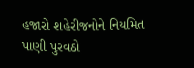હજારો શહેરીજનોને નિયમિત પાણી પુરવઠો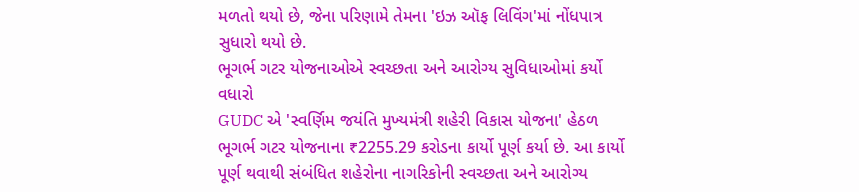મળતો થયો છે, જેના પરિણામે તેમના 'ઇઝ ઑફ લિવિંગ'માં નોંધપાત્ર સુધારો થયો છે.
ભૂગર્ભ ગટર યોજનાઓએ સ્વચ્છતા અને આરોગ્ય સુવિધાઓમાં કર્યો વધારો
GUDC એ 'સ્વર્ણિમ જયંતિ મુખ્યમંત્રી શહેરી વિકાસ યોજના' હેઠળ ભૂગર્ભ ગટર યોજનાના ₹2255.29 કરોડના કાર્યો પૂર્ણ કર્યા છે. આ કાર્યો પૂર્ણ થવાથી સંબંધિત શહેરોના નાગરિકોની સ્વચ્છતા અને આરોગ્ય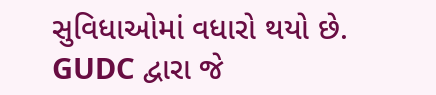સુવિધાઓમાં વધારો થયો છે. GUDC દ્વારા જે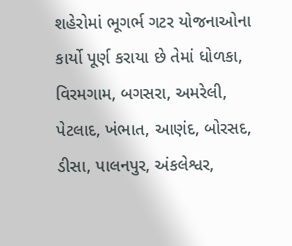શહેરોમાં ભૂગર્ભ ગટર યોજનાઓના કાર્યો પૂર્ણ કરાયા છે તેમાં ધોળકા, વિરમગામ, બગસરા, અમરેલી, પેટલાદ, ખંભાત, આણંદ, બોરસદ, ડીસા, પાલનપુર, અંકલેશ્વર,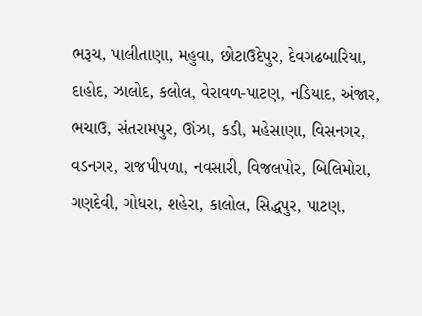ભરૂચ, પાલીતાણા, મહુવા, છોટાઉદેપુર, દેવગઢબારિયા, દાહોદ, ઝાલોદ, કલોલ, વેરાવળ-પાટણ, નડિયાદ, અંજાર, ભચાઉ, સંતરામપુર, ઊંઝા, કડી, મહેસાણા, વિસનગર, વડનગર, રાજપીપળા, નવસારી, વિજલપોર, બિલિમોરા, ગણદેવી, ગોધરા, શહેરા, કાલોલ, સિદ્ધપુર, પાટણ,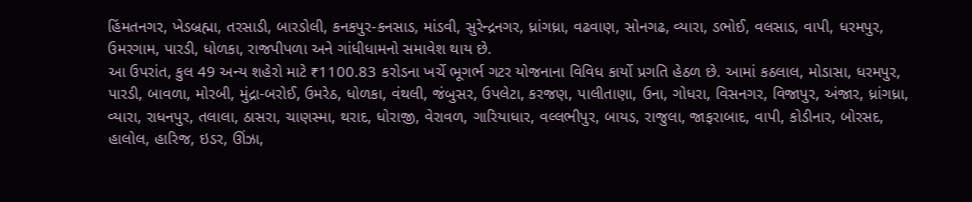હિંમતનગર, ખેડબ્રહ્મા, તરસાડી, બારડોલી, કનકપુર-કનસાડ, માંડવી, સુરેન્દ્રનગર, ધ્રાંગધ્રા, વઢવાણ, સોનગઢ, વ્યારા, ડભોઈ, વલસાડ, વાપી, ધરમપુર, ઉમરગામ, પારડી, ધોળકા, રાજપીપળા અને ગાંધીધામનો સમાવેશ થાય છે.
આ ઉપરાંત, કુલ 49 અન્ય શહેરો માટે ₹1100.83 કરોડના ખર્ચે ભૂગર્ભ ગટર યોજનાના વિવિધ કાર્યો પ્રગતિ હેઠળ છે. આમાં કઠલાલ, મોડાસા, ધરમપુર, પારડી, બાવળા, મોરબી, મુંદ્રા-બરોઈ, ઉમરેઠ, ધોળકા, વંથલી, જંબુસર, ઉપલેટા, કરજણ, પાલીતાણા, ઉના, ગોધરા, વિસનગર, વિજાપુર, અંજાર, ધ્રાંગધ્રા, વ્યારા, રાધનપુર, તલાલા, ઠાસરા, ચાણસ્મા, થરાદ, ધોરાજી, વેરાવળ, ગારિયાધાર, વલ્લભીપુર, બાયડ, રાજુલા, જાફરાબાદ, વાપી, કોડીનાર, બોરસદ, હાલોલ, હારિજ, ઇડર, ઊંઝા,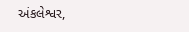અંકલેશ્વર,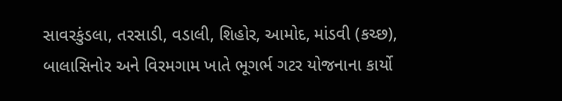સાવરકુંડલા, તરસાડી, વડાલી, શિહોર, આમોદ, માંડવી (કચ્છ), બાલાસિનોર અને વિરમગામ ખાતે ભૂગર્ભ ગટર યોજનાના કાર્યો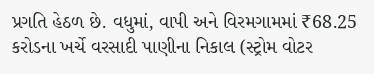પ્રગતિ હેઠળ છે. વધુમાં, વાપી અને વિરમગામમાં ₹68.25 કરોડના ખર્ચે વરસાદી પાણીના નિકાલ (સ્ટ્રોમ વોટર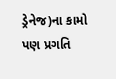ડ્રેનેજ)ના કામો પણ પ્રગતિ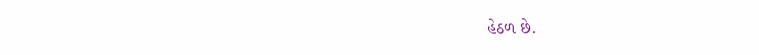હેઠળ છે.